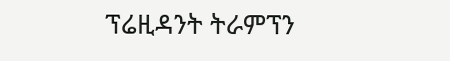ፕሬዚዳንት ትራምፕን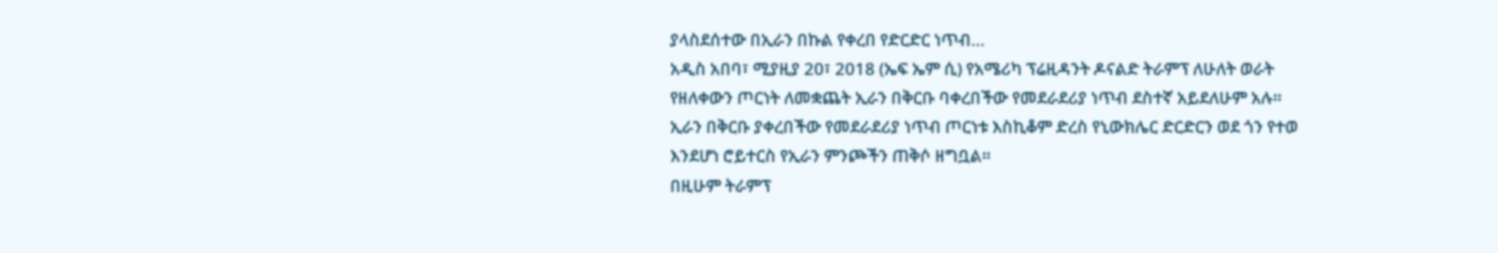ያላስደሰተው በኢራን በኩል የቀረበ የድርድር ነጥብ…
አዲስ አበባ፣ ሚያዚያ 20፣ 2018 (ኤፍ ኤም ሲ) የአሜሪካ ፕሬዚዳንት ዶናልድ ትራምፕ ለሁለት ወራት የዘለቀውን ጦርነት ለመቋጨት ኢራን በቅርቡ ባቀረበችው የመደራደሪያ ነጥብ ደስተኛ አይደለሁም አሉ።
ኢራን በቅርቡ ያቀረበችው የመደራደሪያ ነጥብ ጦርነቱ እስኪቆም ድረስ የኒውክሌር ድርድርን ወደ ጎን የተወ እንደሆነ ሮይተርስ የኢራን ምንጮችን ጠቅሶ ዘግቧል።
በዚሁም ትራምፕ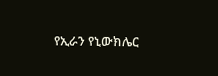የኢራን የኒውክሌር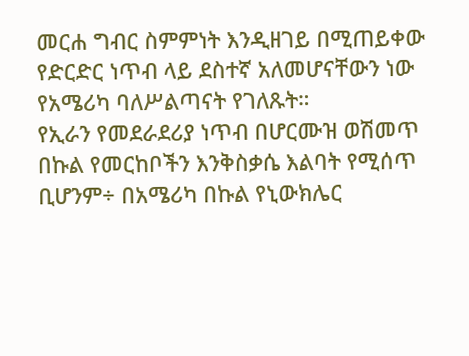መርሐ ግብር ስምምነት እንዲዘገይ በሚጠይቀው የድርድር ነጥብ ላይ ደስተኛ አለመሆናቸውን ነው የአሜሪካ ባለሥልጣናት የገለጹት።
የኢራን የመደራደሪያ ነጥብ በሆርሙዝ ወሽመጥ በኩል የመርከቦችን እንቅስቃሴ እልባት የሚሰጥ ቢሆንም÷ በአሜሪካ በኩል የኒውክሌር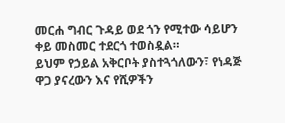መርሐ ግብር ጉዳይ ወደ ጎን የሚተው ሳይሆን ቀይ መስመር ተደርጎ ተወስዷል።
ይህም የኃይል አቅርቦት ያስተጓጎለውን፣ የነዳጅ ዋጋ ያናረውን እና የሺዎችን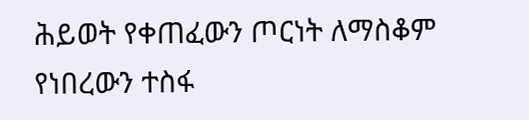ሕይወት የቀጠፈውን ጦርነት ለማስቆም የነበረውን ተስፋ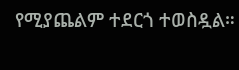የሚያጨልም ተደርጎ ተወስዷል።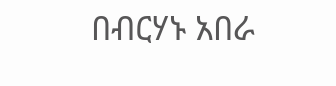በብርሃኑ አበራ